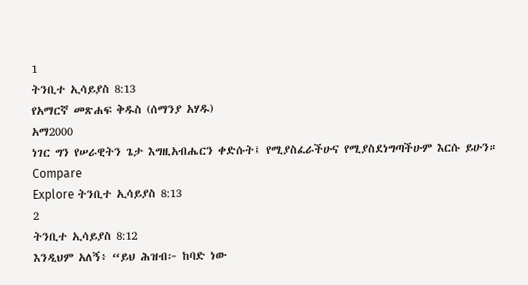1
ትንቢተ ኢሳይያስ 8:13
የአማርኛ መጽሐፍ ቅዱስ (ሰማንያ አሃዱ)
አማ2000
ነገር ግን የሠራዊትን ጌታ እግዚአብሔርን ቀድሱት፤ የሚያስፈራችሁና የሚያስደነግጣችሁም እርሱ ይሁን።
Compare
Explore ትንቢተ ኢሳይያስ 8:13
2
ትንቢተ ኢሳይያስ 8:12
እንዲህም አለኝ፥ “ይህ ሕዝብ፦ ከባድ ነው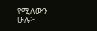የሚለውን ሁሉ፦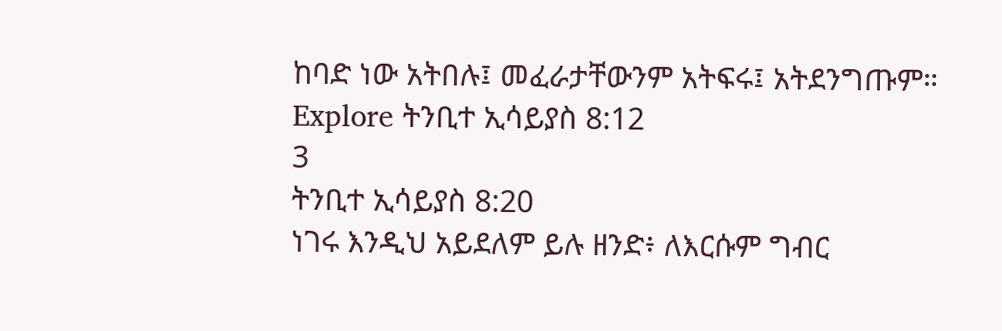ከባድ ነው አትበሉ፤ መፈራታቸውንም አትፍሩ፤ አትደንግጡም።
Explore ትንቢተ ኢሳይያስ 8:12
3
ትንቢተ ኢሳይያስ 8:20
ነገሩ እንዲህ አይደለም ይሉ ዘንድ፥ ለእርሱም ግብር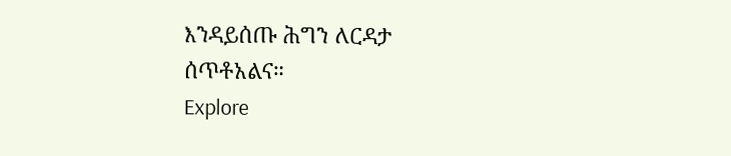እንዳይሰጡ ሕግን ለርዳታ ሰጥቶአልና።
Explore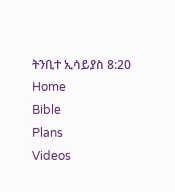ትንቢተ ኢሳይያስ 8:20
Home
Bible
Plans
Videos